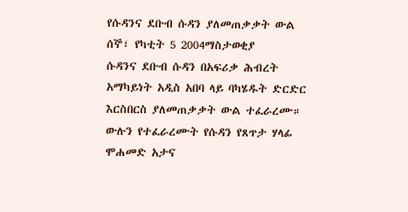የሱዳንና ደቡብ ሱዳን ያለመጠቃቃት ውል
ሰኞ፣ የካቲት 5 2004ማስታወቂያ
ሱዳንና ደቡብ ሱዳን በአፍሪቃ ሕብረት አማካይነት አዲስ አበባ ላይ ባካሄዱት ድርድር እርስበርስ ያለመጠቃቃት ውል ተፈራረሙ። ውሉን የተፈራረሙት የሱዳን የጸጥታ ሃላፊ ሞሐመድ አታና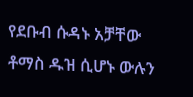የደቡብ ሱዳኑ አቻቸው ቶማስ ዱዝ ሲሆኑ ውሉን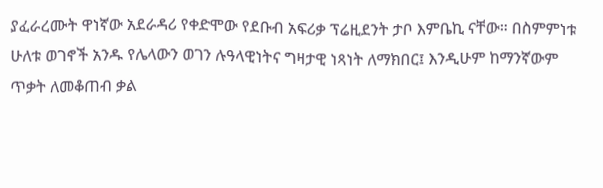ያፈራረሙት ዋነኛው አደራዳሪ የቀድሞው የደቡብ አፍሪቃ ፕሬዚደንት ታቦ እምቤኪ ናቸው። በስምምነቱ ሁለቱ ወገኖች አንዱ የሌላውን ወገን ሉዓላዊነትና ግዛታዊ ነጻነት ለማክበር፤ እንዲሁም ከማንኛውም ጥቃት ለመቆጠብ ቃል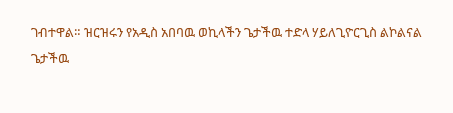ገብተዋል። ዝርዝሩን የአዲስ አበባዉ ወኪላችን ጌታችዉ ተድላ ሃይለጊዮርጊስ ልኮልናል
ጌታችዉ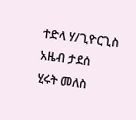ተድላ ሃ/ጊዮርጊስ
አዜብ ታደሰ
ሂሩት መለስ